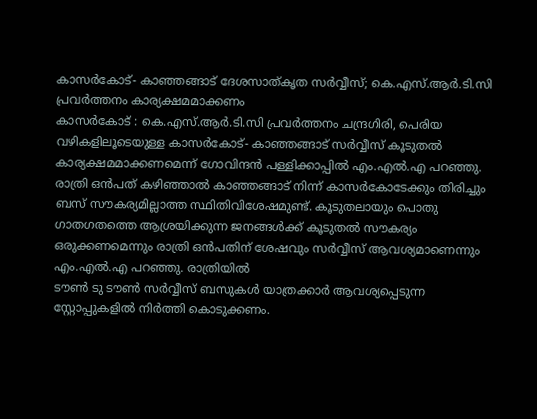കാസർകോട്- കാഞ്ഞങ്ങാട് ദേശസാത്കൃത സർവ്വീസ്; കെ.എസ്.ആർ.ടി.സി പ്രവർത്തനം കാര്യക്ഷമമാക്കണം
കാസർകോട് : കെ.എസ്.ആർ.ടി.സി പ്രവർത്തനം ചന്ദ്രഗിരി, പെരിയ വഴികളിലൂടെയുള്ള കാസർകോട്- കാഞ്ഞങ്ങാട് സർവ്വീസ് കൂടുതൽ കാര്യക്ഷമമാക്കണമെന്ന് ഗോവിന്ദൻ പള്ളിക്കാപ്പിൽ എം.എൽ.എ പറഞ്ഞു. രാത്രി ഒൻപത് കഴിഞ്ഞാൽ കാഞ്ഞങ്ങാട് നിന്ന് കാസർകോടേക്കും തിരിച്ചും ബസ് സൗകര്യമില്ലാത്ത സ്ഥിതിവിശേഷമുണ്ട്. കൂടുതലായും പൊതു ഗാതഗതത്തെ ആശ്രയിക്കുന്ന ജനങ്ങൾക്ക് കൂടുതൽ സൗകര്യം ഒരുക്കണമെന്നും രാത്രി ഒൻപതിന് ശേഷവും സർവ്വീസ് ആവശ്യമാണെന്നും എം.എൽ.എ പറഞ്ഞു. രാത്രിയിൽ
ടൗൺ ടു ടൗൺ സർവ്വീസ് ബസുകൾ യാത്രക്കാർ ആവശ്യപ്പെടുന്ന സ്റ്റോപ്പുകളിൽ നിർത്തി കൊടുക്കണം.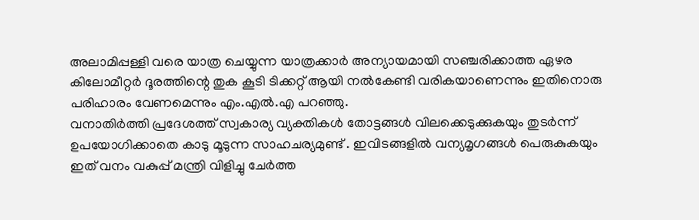അലാമിപ്പള്ളി വരെ യാത്ര ചെയ്യുന്ന യാത്രക്കാർ അന്യായമായി സഞ്ചരിക്കാത്ത ഏഴര കിലോമീറ്റർ ദൂരത്തിന്റെ തുക കൂടി ടിക്കറ്റ് ആയി നൽകേണ്ടി വരികയാണെന്നും ഇതിനൊരു പരിഹാരം വേണമെന്നും എം.എൽ.എ പറഞ്ഞു.
വനാതിർത്തി പ്രദേശത്ത് സ്വകാര്യ വ്യക്തികൾ തോട്ടങ്ങൾ വിലക്കെടുക്കുകയും തുടർന്ന് ഉപയോഗിക്കാതെ കാടു മൂടുന്ന സാഹചര്യമുണ്ട് . ഇവിടങ്ങളിൽ വന്യമൃഗങ്ങൾ പെരുകുകയും ഇത് വനം വകുപ്പ് മന്ത്രി വിളിച്ചു ചേർത്ത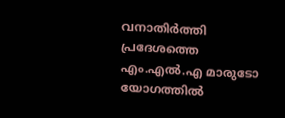വനാതിർത്തി പ്രദേശത്തെ എം.എൽ.എ മാരുടോ യോഗത്തിൽ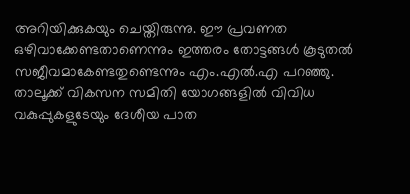അറിയിക്കുകയും ചെയ്തിരുന്നു. ഈ പ്രവണത ഒഴിവാക്കേണ്ടതാണെന്നും ഇത്തരം തോട്ടങ്ങൾ കൂടുതൽ സജീവമാകേണ്ടതുണ്ടെന്നും എം.എൽ.എ പറഞ്ഞു.
താലൂക്ക് വികസന സമിതി യോഗങ്ങളിൽ വിവിധ വകുപ്പുകളുടേയും ദേശീയ പാത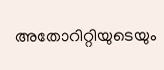അതോറിറ്റിയുടെയും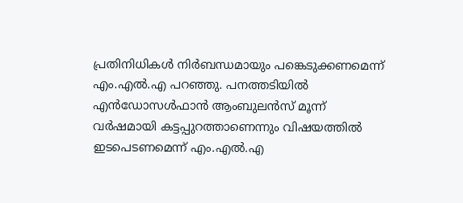പ്രതിനിധികൾ നിർബന്ധമായും പങ്കെടുക്കണമെന്ന് എം.എൽ.എ പറഞ്ഞു. പനത്തടിയിൽ എൻഡോസൾഫാൻ ആംബുലൻസ് മൂന്ന് വർഷമായി കട്ടപ്പുറത്താണെന്നും വിഷയത്തിൽ ഇടപെടണമെന്ന് എം.എൽ.എ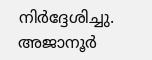നിർദ്ദേശിച്ചു. അജാനൂർ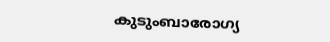കുടുംബാരോഗ്യ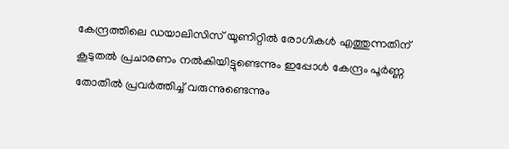കേന്ദ്രത്തിലെ ഡയാലിസിസ് യൂണിറ്റിൽ രോഗികൾ എത്തുന്നതിന് കൂടുതൽ പ്രചാരണം നൽകിയിട്ടുണ്ടെന്നും ഇപ്പോൾ കേന്ദ്രം പൂർണ്ണ തോതിൽ പ്രവർത്തിച്ച് വരുന്നുണ്ടെന്നും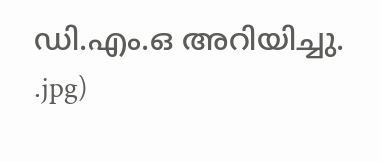ഡി.എം.ഒ അറിയിച്ചു.
.jpg)